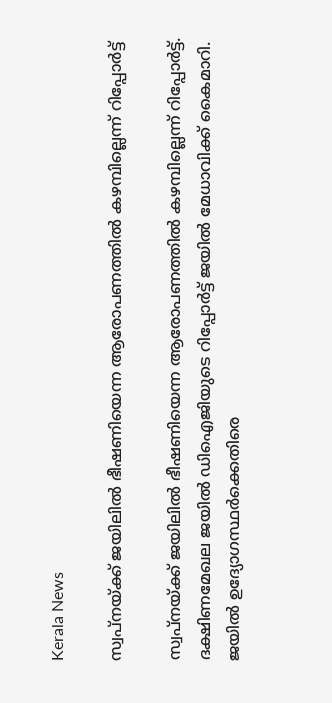Kerala News

സ്വപ്‌നയ്ക്ക് ജയിലില്‍ ഭീഷണിയെന്ന ആരോപണത്തില്‍ കഴമ്പില്ലെന്ന് റിപ്പോര്‍ട്ട്

സ്വപ്നയ്ക്ക് ജയിലില്‍ ഭീഷണിയെന്ന ആരോപണത്തില്‍ കഴമ്പില്ലെന്ന് റിപ്പോര്‍ട്ട്. ദക്ഷിണമേഖല ജയില്‍ ഡിഐജിയുടെ റിപ്പോര്‍ട്ട് ജയില്‍ മേധാവിക്ക് കൈമാറി. ജയില്‍ ഉദ്യോഗസ്ഥര്‍ക്കെതിരെ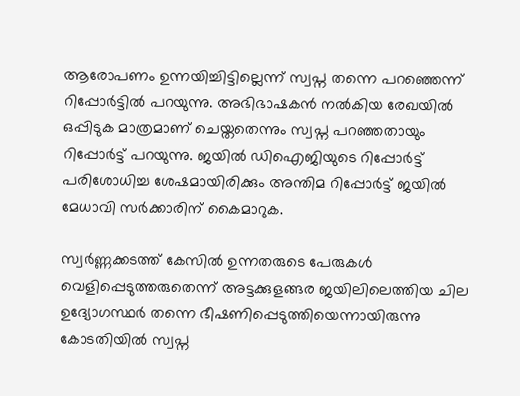ആരോപണം ഉന്നയിച്ചിട്ടില്ലെന്ന് സ്വപ്ന തന്നെ പറഞ്ഞെന്ന് റിപ്പോര്‍ട്ടില്‍ പറയുന്നു. അഭിഭാഷകന്‍ നല്‍കിയ രേഖയില്‍ ഒപ്പിടുക മാത്രമാണ് ചെയ്തതെന്നും സ്വപ്ന പറഞ്ഞതായും റിപ്പോര്‍ട്ട് പറയുന്നു. ജയില്‍ ഡിഐജിയുടെ റിപ്പോര്‍ട്ട് പരിശോധിച്ച ശേഷമായിരിക്കും അന്തിമ റിപ്പോര്‍ട്ട് ജയില്‍ മേധാവി സര്‍ക്കാരിന് കൈമാറുക.

സ്വര്‍ണ്ണക്കടത്ത് കേസില്‍ ഉന്നതരുടെ പേരുകള്‍ വെളിപ്പെടുത്തരുതെന്ന് അട്ടക്കുളങ്ങര ജയിലിലെത്തിയ ചില ഉദ്യോഗസ്ഥര്‍ തന്നെ ഭീഷണിപ്പെടുത്തിയെന്നായിരുന്നു കോടതിയില്‍ സ്വപ്ന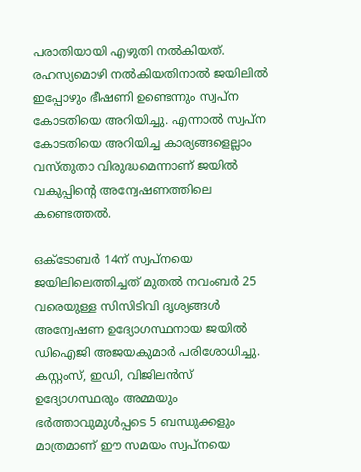പരാതിയായി എഴുതി നല്‍കിയത്. രഹസ്യമൊഴി നല്‍കിയതിനാല്‍ ജയിലില്‍ ഇപ്പോഴും ഭീഷണി ഉണ്ടെന്നും സ്വപ്ന കോടതിയെ അറിയിച്ചു. എന്നാല്‍ സ്വപ്ന കോടതിയെ അറിയിച്ച കാര്യങ്ങളെല്ലാം വസ്തുതാ വിരുദ്ധമെന്നാണ് ജയില്‍ വകുപ്പിന്റെ അന്വേഷണത്തിലെ കണ്ടെത്തല്‍.

ഒക്ടോബര്‍ 14ന് സ്വപ്നയെ ജയിലിലെത്തിച്ചത് മുതല്‍ നവംബര്‍ 25 വരെയുള്ള സിസിടിവി ദൃശ്യങ്ങള്‍ അന്വേഷണ ഉദ്യോഗസ്ഥനായ ജയില്‍ ഡിഐജി അജയകുമാര്‍ പരിശോധിച്ചു. കസ്റ്റംസ്, ഇഡി, വിജിലന്‍സ് ഉദ്യോഗസ്ഥരും അമ്മയും ഭര്‍ത്താവുമുള്‍പ്പടെ 5 ബന്ധുക്കളും മാത്രമാണ് ഈ സമയം സ്വപ്നയെ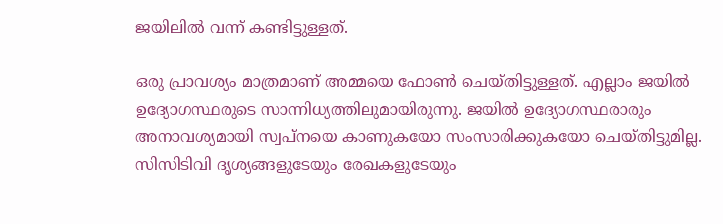ജയിലില്‍ വന്ന് കണ്ടിട്ടുള്ളത്.

ഒരു പ്രാവശ്യം മാത്രമാണ് അമ്മയെ ഫോണ്‍ ചെയ്തിട്ടുള്ളത്. എല്ലാം ജയില്‍ ഉദ്യോഗസ്ഥരുടെ സാന്നിധ്യത്തിലുമായിരുന്നു. ജയില്‍ ഉദ്യോഗസ്ഥരാരും അനാവശ്യമായി സ്വപ്നയെ കാണുകയോ സംസാരിക്കുകയോ ചെയ്തിട്ടുമില്ല. സിസിടിവി ദൃശ്യങ്ങളുടേയും രേഖകളുടേയും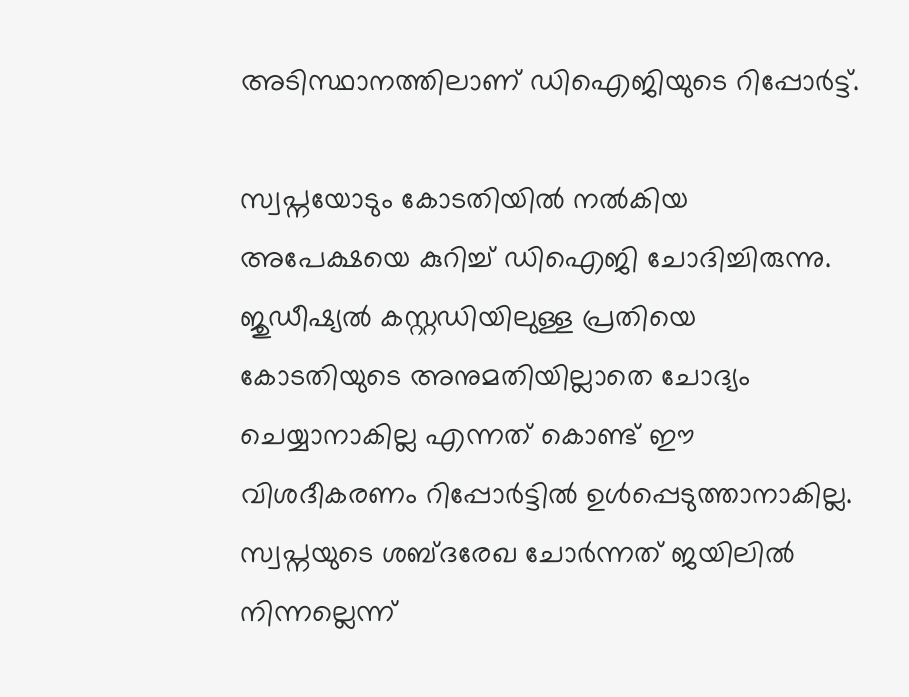അടിസ്ഥാനത്തിലാണ് ഡിഐജിയുടെ റിപ്പോര്‍ട്ട്.

സ്വപ്നയോടും കോടതിയില്‍ നല്‍കിയ അപേക്ഷയെ കുറിച്ച് ഡിഐജി ചോദിച്ചിരുന്നു. ജുഡീഷ്യല്‍ കസ്റ്റഡിയിലുള്ള പ്രതിയെ കോടതിയുടെ അനുമതിയില്ലാതെ ചോദ്യം ചെയ്യാനാകില്ല എന്നത് കൊണ്ട് ഈ വിശദീകരണം റിപ്പോര്‍ട്ടില്‍ ഉള്‍പ്പെടുത്താനാകില്ല. സ്വപ്നയുടെ ശബ്ദരേഖ ചോര്‍ന്നത് ജയിലില്‍ നിന്നല്ലെന്ന്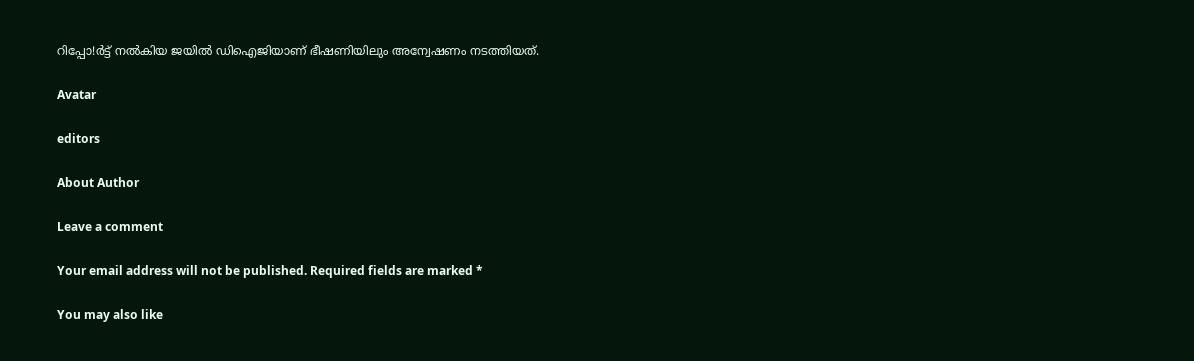റിപ്പോ!ര്‍ട്ട് നല്‍കിയ ജയില്‍ ഡിഐജിയാണ് ഭീഷണിയിലും അന്വേഷണം നടത്തിയത്.

Avatar

editors

About Author

Leave a comment

Your email address will not be published. Required fields are marked *

You may also like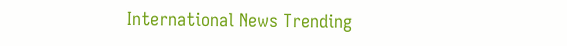International News Trending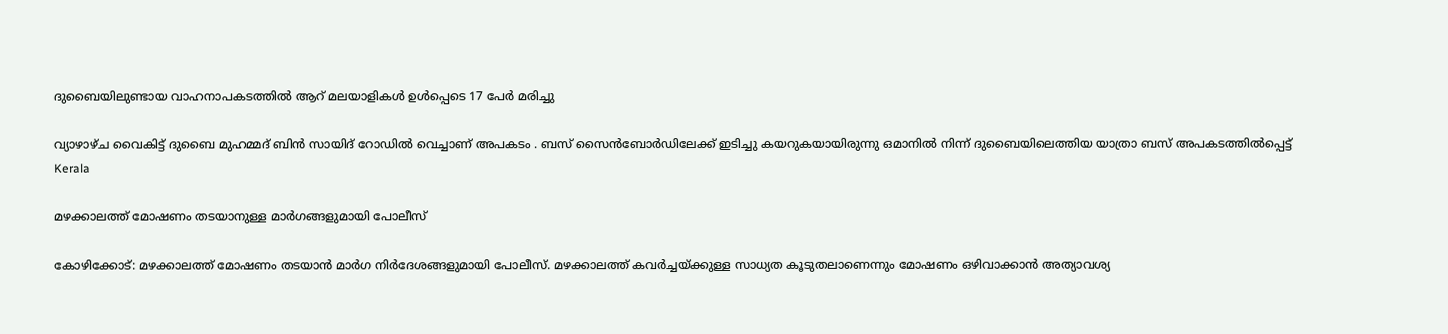ദുബൈയിലുണ്ടായ വാഹനാപകടത്തില്‍ ആറ് മലയാളികള്‍ ഉള്‍പ്പെടെ 17 പേര്‍ മരിച്ചു

വ്യാഴാഴ്ച വൈകിട്ട് ദുബൈ മുഹമ്മദ് ബിൻ സായിദ് റോഡിൽ വെച്ചാണ് അപകടം . ബസ് സൈൻബോർഡിലേക്ക് ഇടിച്ചു കയറുകയായിരുന്നു ഒമാനിൽ നിന്ന് ദുബൈയിലെത്തിയ യാത്രാ ബസ് അപകടത്തിൽപ്പെട്ട്
Kerala

മഴക്കാലത്ത് മോഷണം തടയാനുള്ള മാര്‍ഗങ്ങളുമായി പോലീസ്‌

കോഴിക്കോട്: മഴക്കാലത്ത് മോഷണം തടയാന്‍ മാര്‍ഗ നിര്‍ദേശങ്ങളുമായി പോലീസ്. മഴക്കാലത്ത് കവര്‍ച്ചയ്ക്കുള്ള സാധ്യത കൂടുതലാണെന്നും മോഷണം ഒഴിവാക്കാന്‍ അത്യാവശ്യ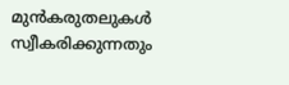മുന്‍കരുതലുകള്‍ സ്വീകരിക്കുന്നതും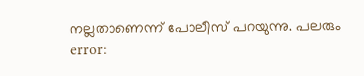നല്ലതാണെന്ന് പോലീസ് പറയുന്നു. പലരും
error: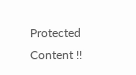Protected Content !!